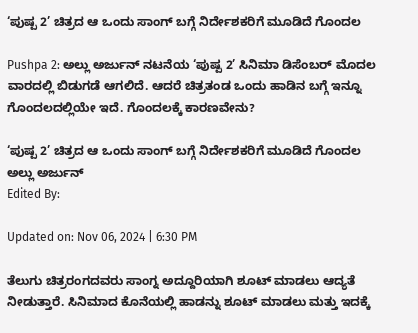‘ಪುಷ್ಪ 2’ ಚಿತ್ರದ ಆ ಒಂದು ಸಾಂಗ್ ಬಗ್ಗೆ ನಿರ್ದೇಶಕರಿಗೆ ಮೂಡಿದೆ ಗೊಂದಲ

Pushpa 2: ಅಲ್ಲು ಅರ್ಜುನ್ ನಟನೆಯ ‘ಪುಷ್ಪ 2’ ಸಿನಿಮಾ ಡಿಸೆಂಬರ್ ಮೊದಲ ವಾರದಲ್ಲಿ ಬಿಡುಗಡೆ ಆಗಲಿದೆ. ಆದರೆ ಚಿತ್ರತಂಡ ಒಂದು ಹಾಡಿನ ಬಗ್ಗೆ ಇನ್ನೂ ಗೊಂದಲದಲ್ಲಿಯೇ ಇದೆ. ಗೊಂದಲಕ್ಕೆ ಕಾರಣವೇನು?

‘ಪುಷ್ಪ 2’ ಚಿತ್ರದ ಆ ಒಂದು ಸಾಂಗ್ ಬಗ್ಗೆ ನಿರ್ದೇಶಕರಿಗೆ ಮೂಡಿದೆ ಗೊಂದಲ
ಅಲ್ಲು ಅರ್ಜುನ್
Edited By:

Updated on: Nov 06, 2024 | 6:30 PM

ತೆಲುಗು ಚಿತ್ರರಂಗದವರು ಸಾಂಗ್ನ ಅದ್ದೂರಿಯಾಗಿ ಶೂಟ್ ಮಾಡಲು ಆದ್ಯತೆ ನೀಡುತ್ತಾರೆ. ಸಿನಿಮಾದ ಕೊನೆಯಲ್ಲಿ ಹಾಡನ್ನು ಶೂಟ್ ಮಾಡಲು ಮತ್ತು ಇದಕ್ಕೆ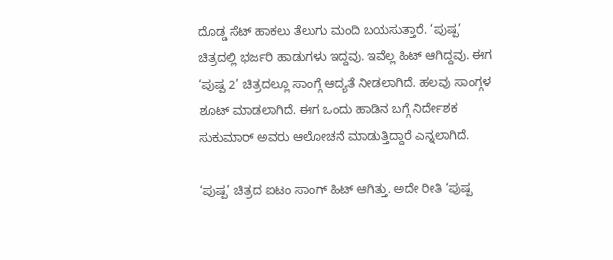ದೊಡ್ಡ ಸೆಟ್ ಹಾಕಲು ತೆಲುಗು ಮಂದಿ ಬಯಸುತ್ತಾರೆ. ‘ಪುಷ್ಪ’ ಚಿತ್ರದಲ್ಲಿ ಭರ್ಜರಿ ಹಾಡುಗಳು ಇದ್ದವು. ಇವೆಲ್ಲ ಹಿಟ್ ಆಗಿದ್ದವು. ಈಗ ‘ಪುಷ್ಪ 2’ ಚಿತ್ರದಲ್ಲೂ ಸಾಂಗ್ಗೆ ಆದ್ಯತೆ ನೀಡಲಾಗಿದೆ. ಹಲವು ಸಾಂಗ್ಗಳ ಶೂಟ್ ಮಾಡಲಾಗಿದೆ. ಈಗ ಒಂದು ಹಾಡಿನ ಬಗ್ಗೆ ನಿರ್ದೇಶಕ ಸುಕುಮಾರ್ ಅವರು ಆಲೋಚನೆ ಮಾಡುತ್ತಿದ್ದಾರೆ ಎನ್ನಲಾಗಿದೆ.

‘ಪುಷ್ಪ’ ಚಿತ್ರದ ಐಟಂ ಸಾಂಗ್ ಹಿಟ್ ಆಗಿತ್ತು. ಅದೇ ರೀತಿ ‘ಪುಷ್ಪ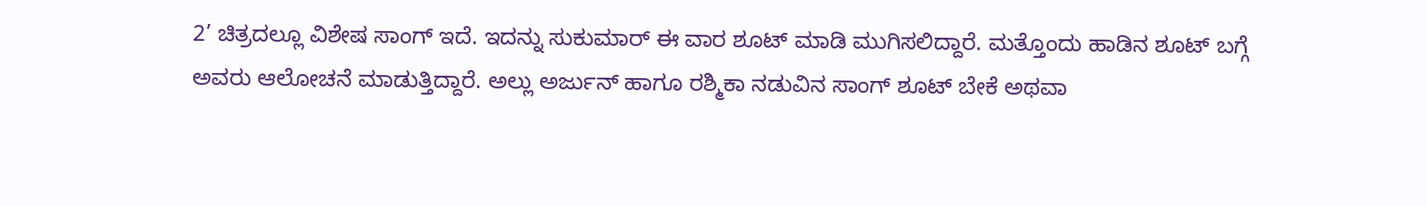2’ ಚಿತ್ರದಲ್ಲೂ ವಿಶೇಷ ಸಾಂಗ್ ಇದೆ. ಇದನ್ನು ಸುಕುಮಾರ್ ಈ ವಾರ ಶೂಟ್ ಮಾಡಿ ಮುಗಿಸಲಿದ್ದಾರೆ. ಮತ್ತೊಂದು ಹಾಡಿನ ಶೂಟ್ ಬಗ್ಗೆ ಅವರು ಆಲೋಚನೆ ಮಾಡುತ್ತಿದ್ದಾರೆ. ಅಲ್ಲು ಅರ್ಜುನ್ ಹಾಗೂ ರಶ್ಮಿಕಾ ನಡುವಿನ ಸಾಂಗ್ ಶೂಟ್ ಬೇಕೆ ಅಥವಾ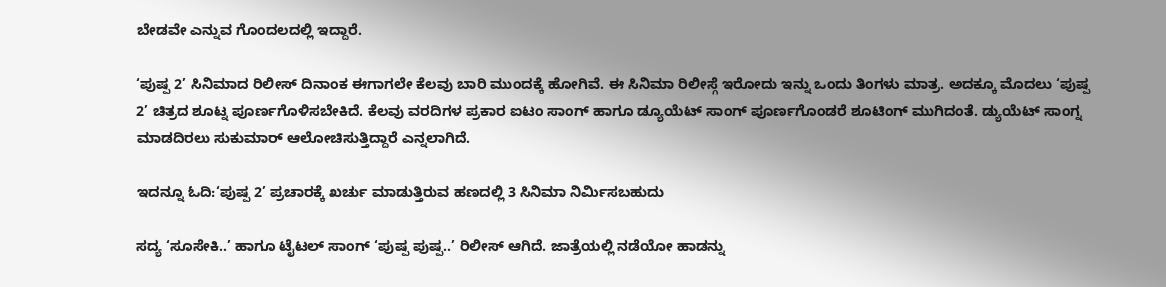ಬೇಡವೇ ಎನ್ನುವ ಗೊಂದಲದಲ್ಲಿ ಇದ್ದಾರೆ.

‘ಪುಷ್ಪ 2’ ಸಿನಿಮಾದ ರಿಲೀಸ್ ದಿನಾಂಕ ಈಗಾಗಲೇ ಕೆಲವು ಬಾರಿ ಮುಂದಕ್ಕೆ ಹೋಗಿವೆ. ಈ ಸಿನಿಮಾ ರಿಲೀಸ್ಗೆ ಇರೋದು ಇನ್ನು ಒಂದು ತಿಂಗಳು ಮಾತ್ರ. ಅದಕ್ಕೂ ಮೊದಲು ‘ಪುಷ್ಪ 2’ ಚಿತ್ರದ ಶೂಟ್ನ ಪೂರ್ಣಗೊಳಿಸಬೇಕಿದೆ. ಕೆಲವು ವರದಿಗಳ ಪ್ರಕಾರ ಐಟಂ ಸಾಂಗ್ ಹಾಗೂ ಡ್ಯೂಯೆಟ್ ಸಾಂಗ್ ಪೂರ್ಣಗೊಂಡರೆ ಶೂಟಿಂಗ್ ಮುಗಿದಂತೆ. ಡ್ಯುಯೆಟ್ ಸಾಂಗ್ನ ಮಾಡದಿರಲು ಸುಕುಮಾರ್ ಆಲೋಚಿಸುತ್ತಿದ್ದಾರೆ ಎನ್ನಲಾಗಿದೆ.

ಇದನ್ನೂ ಓದಿ:‘ಪುಷ್ಪ 2’ ಪ್ರಚಾರಕ್ಕೆ ಖರ್ಚು ಮಾಡುತ್ತಿರುವ ಹಣದಲ್ಲಿ 3 ಸಿನಿಮಾ ನಿರ್ಮಿಸಬಹುದು

ಸದ್ಯ ‘ಸೂಸೇಕಿ..’ ಹಾಗೂ ಟೈಟಲ್ ಸಾಂಗ್ ‘ಪುಷ್ಪ ಪುಷ್ಪ..’ ರಿಲೀಸ್ ಆಗಿದೆ. ಜಾತ್ರೆಯಲ್ಲಿ ನಡೆಯೋ ಹಾಡನ್ನು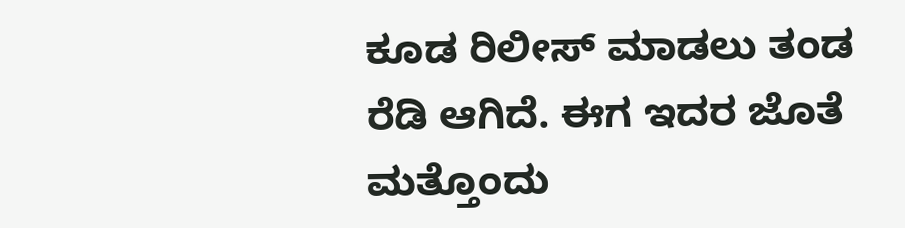ಕೂಡ ರಿಲೀಸ್ ಮಾಡಲು ತಂಡ ರೆಡಿ ಆಗಿದೆ. ಈಗ ಇದರ ಜೊತೆ ಮತ್ತೊಂದು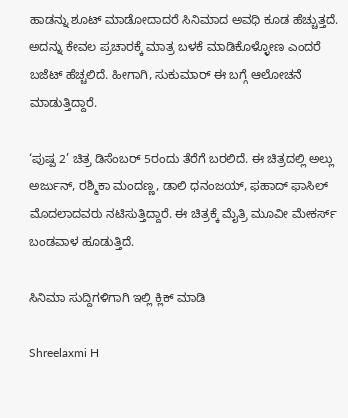ಹಾಡನ್ನು ಶೂಟ್ ಮಾಡೋದಾದರೆ ಸಿನಿಮಾದ ಅವಧಿ ಕೂಡ ಹೆಚ್ಚುತ್ತದೆ. ಅದನ್ನು ಕೇವಲ ಪ್ರಚಾರಕ್ಕೆ ಮಾತ್ರ ಬಳಕೆ ಮಾಡಿಕೊಳ್ಳೋಣ ಎಂದರೆ ಬಜೆಟ್ ಹೆಚ್ಚಲಿದೆ. ಹೀಗಾಗಿ, ಸುಕುಮಾರ್ ಈ ಬಗ್ಗೆ ಆಲೋಚನೆ ಮಾಡುತ್ತಿದ್ದಾರೆ.

‘ಪುಷ್ಪ 2’ ಚಿತ್ರ ಡಿಸೆಂಬರ್ 5ರಂದು ತೆರೆಗೆ ಬರಲಿದೆ. ಈ ಚಿತ್ರದಲ್ಲಿ ಅಲ್ಲು ಅರ್ಜುನ್, ರಶ್ಮಿಕಾ ಮಂದಣ್ಣ, ಡಾಲಿ ಧನಂಜಯ್, ಫಹಾದ್ ಫಾಸಿಲ್ ಮೊದಲಾದವರು ನಟಿಸುತ್ತಿದ್ದಾರೆ. ಈ ಚಿತ್ರಕ್ಕೆ ಮೈತ್ರಿ ಮೂವೀ ಮೇಕರ್ಸ್ ಬಂಡವಾಳ ಹೂಡುತ್ತಿದೆ.

ಸಿನಿಮಾ ಸುದ್ದಿಗಳಿಗಾಗಿ ಇಲ್ಲಿ ಕ್ಲಿಕ್ ಮಾಡಿ

Shreelaxmi H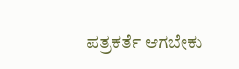ಪತ್ರಕರ್ತೆ ಆಗಬೇಕು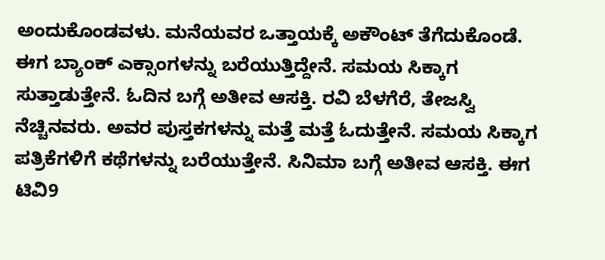ಅಂದುಕೊಂಡವಳು. ಮನೆಯವರ ಒತ್ತಾಯಕ್ಕೆ ಅಕೌಂಟ್ ತೆಗೆದುಕೊಂಡೆ. ಈಗ ಬ್ಯಾಂಕ್ ಎಕ್ಸಾಂಗಳನ್ನು ಬರೆಯುತ್ತಿದ್ದೇನೆ. ಸಮಯ ಸಿಕ್ಕಾಗ ಸುತ್ತಾಡುತ್ತೇನೆ. ಓದಿನ ಬಗ್ಗೆ ಅತೀವ ಆಸಕ್ತಿ. ರವಿ ಬೆಳಗೆರೆ, ತೇಜಸ್ವಿ ನೆಚ್ಚಿನವರು. ಅವರ ಪುಸ್ತಕಗಳನ್ನು ಮತ್ತೆ ಮತ್ತೆ ಓದುತ್ತೇನೆ. ಸಮಯ ಸಿಕ್ಕಾಗ ಪತ್ರಿಕೆಗಳಿಗೆ ಕಥೆಗಳನ್ನು ಬರೆಯುತ್ತೇನೆ. ಸಿನಿಮಾ ಬಗ್ಗೆ ಅತೀವ ಆಸಕ್ತಿ. ಈಗ ಟಿವಿ9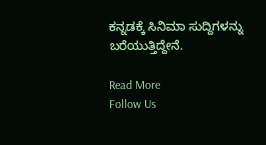ಕನ್ನಡಕ್ಕೆ ಸಿನಿಮಾ ಸುದ್ದಿಗಳನ್ನು ಬರೆಯುತ್ತಿದ್ದೇನೆ.

Read More
Follow Us